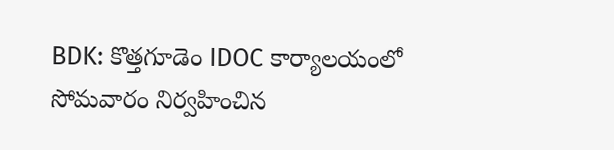BDK: కొత్తగూడెం IDOC కార్యాలయంలో సోమవారం నిర్వహించిన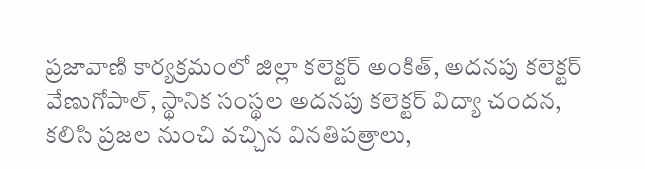ప్రజావాణి కార్యక్రమంలో జిల్లా కలెక్టర్ అంకిత్, అదనపు కలెక్టర్ వేణుగోపాల్, స్థానిక సంస్థల అదనపు కలెక్టర్ విద్యా చందన, కలిసి ప్రజల నుంచి వచ్చిన వినతిపత్రాలు,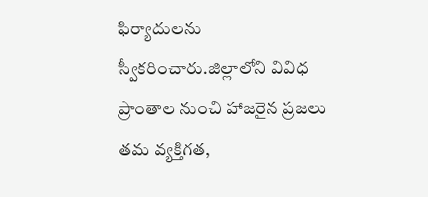ఫిర్యాదులను స్వీకరించారు.జిల్లాలోని వివిధ ప్రాంతాల నుంచి హాజరైన ప్రజలు తమ వ్యక్తిగత,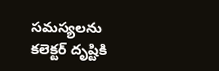సమస్యలను కలెక్టర్ దృష్టికి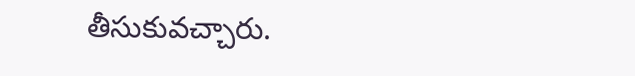తీసుకువచ్చారు.